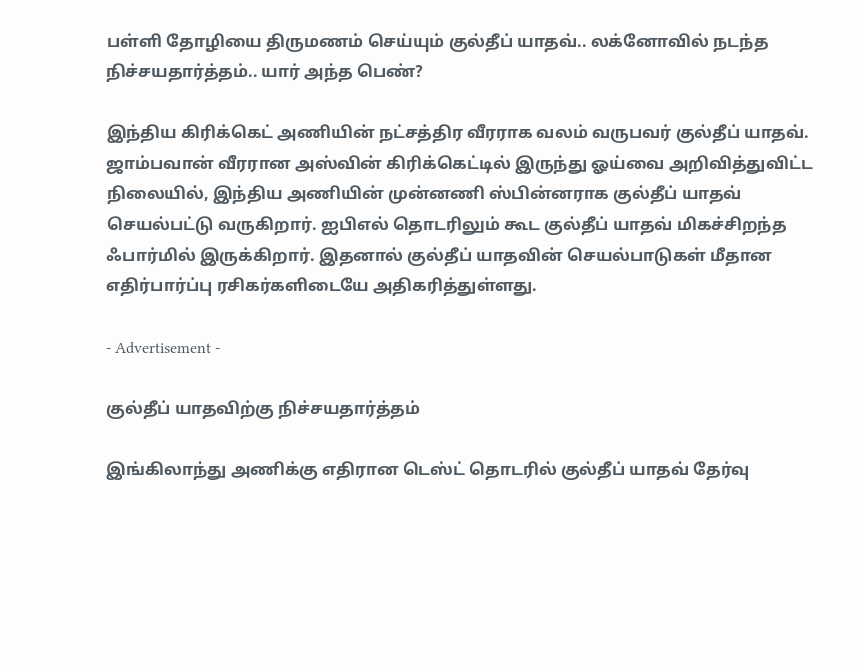பள்ளி தோழியை திருமணம் செய்யும் குல்தீப் யாதவ்.. லக்னோவில் நடந்த நிச்சயதார்த்தம்.. யார் அந்த பெண்?

இந்திய கிரிக்கெட் அணியின் நட்சத்திர வீரராக வலம் வருபவர் குல்தீப் யாதவ். ஜாம்பவான் வீரரான அஸ்வின் கிரிக்கெட்டில் இருந்து ஓய்வை அறிவித்துவிட்ட நிலையில், இந்திய அணியின் முன்னணி ஸ்பின்னராக குல்தீப் யாதவ் செயல்பட்டு வருகிறார். ஐபிஎல் தொடரிலும் கூட குல்தீப் யாதவ் மிகச்சிறந்த ஃபார்மில் இருக்கிறார். இதனால் குல்தீப் யாதவின் செயல்பாடுகள் மீதான எதிர்பார்ப்பு ரசிகர்களிடையே அதிகரித்துள்ளது.

- Advertisement -

குல்தீப் யாதவிற்கு நிச்சயதார்த்தம்

இங்கிலாந்து அணிக்கு எதிரான டெஸ்ட் தொடரில் குல்தீப் யாதவ் தேர்வு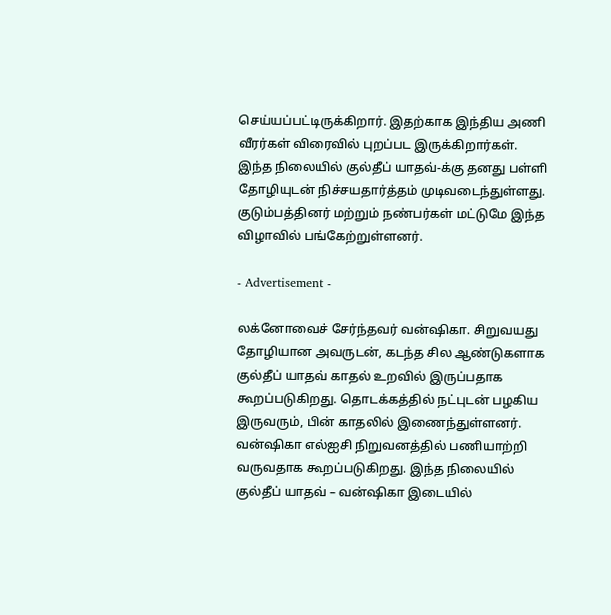செய்யப்பட்டிருக்கிறார். இதற்காக இந்திய அணி வீரர்கள் விரைவில் புறப்பட இருக்கிறார்கள். இந்த நிலையில் குல்தீப் யாதவ்-க்கு தனது பள்ளி தோழியுடன் நிச்சயதார்த்தம் முடிவடைந்துள்ளது. குடும்பத்தினர் மற்றும் நண்பர்கள் மட்டுமே இந்த விழாவில் பங்கேற்றுள்ளனர்.

- Advertisement -

லக்னோவைச் சேர்ந்தவர் வன்ஷிகா. சிறுவயது தோழியான அவருடன், கடந்த சில ஆண்டுகளாக குல்தீப் யாதவ் காதல் உறவில் இருப்பதாக கூறப்படுகிறது. தொடக்கத்தில் நட்புடன் பழகிய இருவரும், பின் காதலில் இணைந்துள்ளனர். வன்ஷிகா எல்ஐசி நிறுவனத்தில் பணியாற்றி வருவதாக கூறப்படுகிறது. இந்த நிலையில் குல்தீப் யாதவ் – வன்ஷிகா இடையில்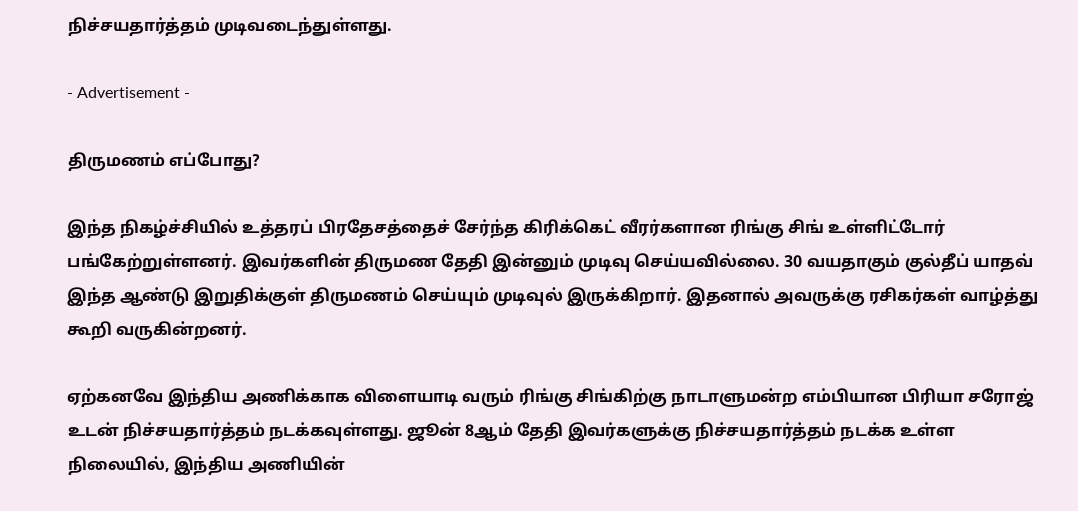நிச்சயதார்த்தம் முடிவடைந்துள்ளது.

- Advertisement -

திருமணம் எப்போது?

இந்த நிகழ்ச்சியில் உத்தரப் பிரதேசத்தைச் சேர்ந்த கிரிக்கெட் வீரர்களான ரிங்கு சிங் உள்ளிட்டோர் பங்கேற்றுள்ளனர். இவர்களின் திருமண தேதி இன்னும் முடிவு செய்யவில்லை. 30 வயதாகும் குல்தீப் யாதவ் இந்த ஆண்டு இறுதிக்குள் திருமணம் செய்யும் முடிவுல் இருக்கிறார். இதனால் அவருக்கு ரசிகர்கள் வாழ்த்து கூறி வருகின்றனர்.

ஏற்கனவே இந்திய அணிக்காக விளையாடி வரும் ரிங்கு சிங்கிற்கு நாடாளுமன்ற எம்பியான பிரியா சரோஜ் உடன் நிச்சயதார்த்தம் நடக்கவுள்ளது. ஜூன் 8ஆம் தேதி இவர்களுக்கு நிச்சயதார்த்தம் நடக்க உள்ள நிலையில், இந்திய அணியின்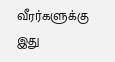வீரர்களுக்கு இது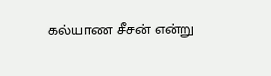கல்யாண சீசன் என்று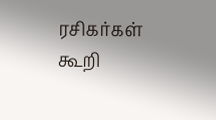ரசிகர்கள் கூறி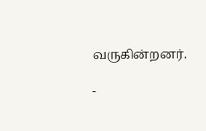வருகின்றனர்.

-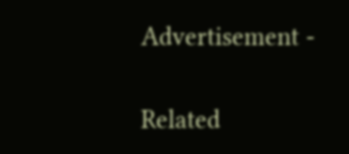Advertisement -

Related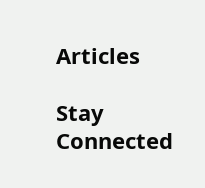Articles

Stay Connected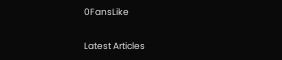0FansLike

Latest Articles